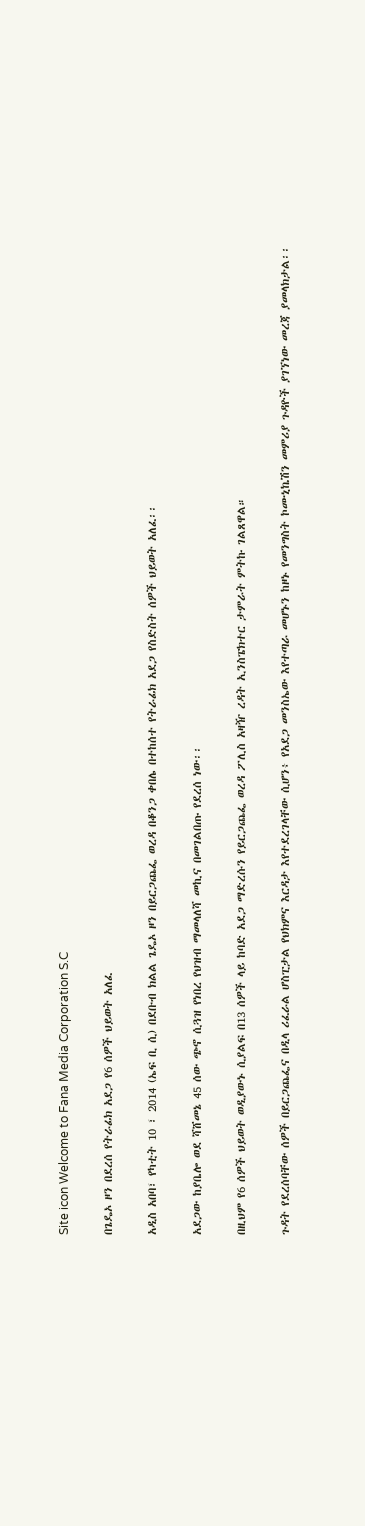Site icon Welcome to Fana Media Corporation S.C

በጌዴኦ ዞን በደረሰ የትራፊክ አደጋ የ6 ሰዎች ህይወት አለፈ

አዲስ አበባ፣ የካቲት 10 ፣ 2014 (ኤፍ ቢ ሲ) በደቡብ ክልል ጌዴኦ ዞን በይርጋጨፌ ወረዳ በቆንጋ ቀበሌ በተከሰተ የትራፊክ አደጋ የስድስት ሰዎች ህይወት አለፈ፡፡

አደጋው ከያቤሎ ወደ ሻሸመኔ 45 ሰው ጭኖ ሲጓዝ የነበረ የህዝብ ማመላለሻ መኪና በመገልበጡ የደረሰ ነው፡፡

በዚህም የ6 ሰዎች ህይወት ወዲያውኑ ሲያልፍ በ13 ሰዎች ላይ ከባድ አደጋ ማድረሱን የይርጋጨፌ ወረዳ ፖሊስ አዛዥ ረዳት ኢንስፔክተር ታምራት ምትኩ ገልጸዋል።

ጉዳት የደረሰባቸው ሰዎች በይርጋጨፌና በዲላ ሪፈራል ሆስፒታል የህክምና እርዳታ እየተደረገላቸው ሲሆን፥ የአደጋ መንስኤው እየተጣራ መሆኑን ከዞኑ የመንግስት ኮሙኒኬሽን መምሪያ ጉዳዮች ያገኘነው መረጃ ያመላክታል፡፡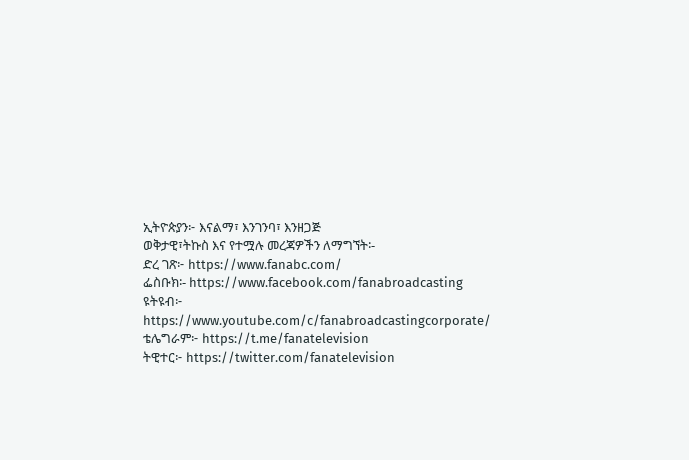ኢትዮጵያን፦ እናልማ፣ እንገንባ፣ እንዘጋጅ
ወቅታዊ፣ትኩስ እና የተሟሉ መረጃዎችን ለማግኘት፡-
ድረ ገጽ፦ https://www.fanabc.com/
ፌስቡክ፡- https://www.facebook.com/fanabroadcasting
ዩትዩብ፦ https://www.youtube.com/c/fanabroadcastingcorporate/
ቴሌግራም፦ https://t.me/fanatelevision
ትዊተር፦ https://twitter.com/fanatelevision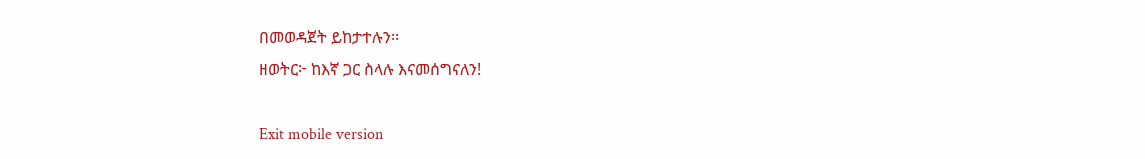በመወዳጀት ይከታተሉን፡፡
ዘወትር፦ ከእኛ ጋር ስላሉ እናመሰግናለን!

Exit mobile version